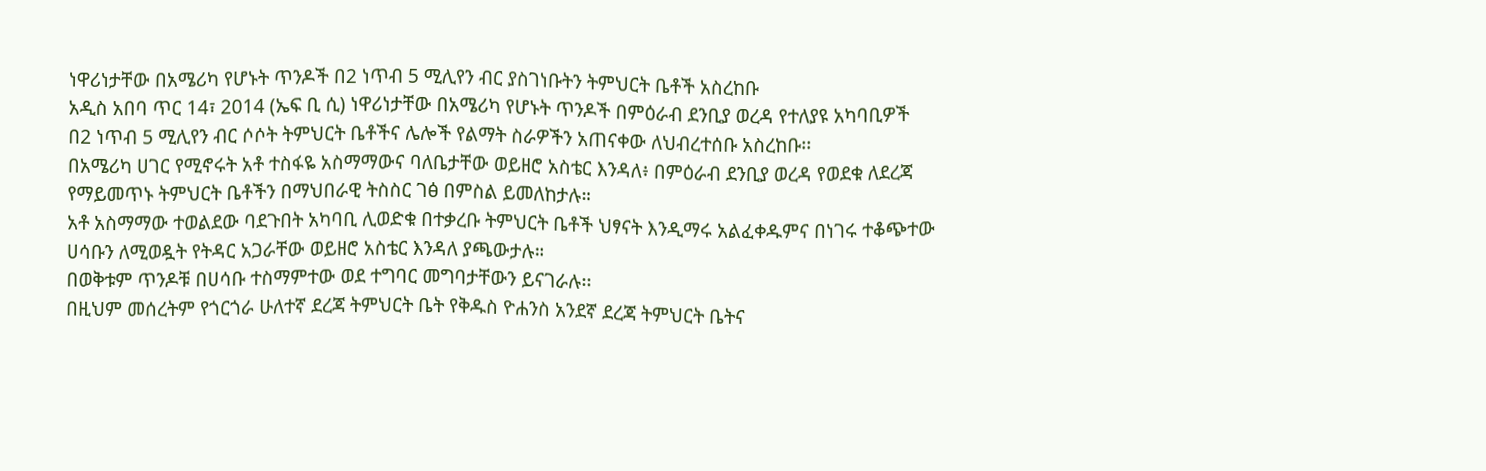ነዋሪነታቸው በአሜሪካ የሆኑት ጥንዶች በ2 ነጥብ 5 ሚሊየን ብር ያስገነቡትን ትምህርት ቤቶች አስረከቡ
አዲስ አበባ ጥር 14፣ 2014 (ኤፍ ቢ ሲ) ነዋሪነታቸው በአሜሪካ የሆኑት ጥንዶች በምዕራብ ደንቢያ ወረዳ የተለያዩ አካባቢዎች በ2 ነጥብ 5 ሚሊየን ብር ሶሶት ትምህርት ቤቶችና ሌሎች የልማት ስራዎችን አጠናቀው ለህብረተሰቡ አስረከቡ፡፡
በአሜሪካ ሀገር የሚኖሩት አቶ ተስፋዬ አስማማውና ባለቤታቸው ወይዘሮ አስቴር እንዳለ፥ በምዕራብ ደንቢያ ወረዳ የወደቁ ለደረጃ የማይመጥኑ ትምህርት ቤቶችን በማህበራዊ ትስስር ገፅ በምስል ይመለከታሉ።
አቶ አስማማው ተወልደው ባደጉበት አካባቢ ሊወድቁ በተቃረቡ ትምህርት ቤቶች ህፃናት እንዲማሩ አልፈቀዱምና በነገሩ ተቆጭተው ሀሳቡን ለሚወዷት የትዳር አጋራቸው ወይዘሮ አስቴር እንዳለ ያጫውታሉ።
በወቅቱም ጥንዶቹ በሀሳቡ ተስማምተው ወደ ተግባር መግባታቸውን ይናገራሉ፡፡
በዚህም መሰረትም የጎርጎራ ሁለተኛ ደረጃ ትምህርት ቤት የቅዱስ ዮሐንስ አንደኛ ደረጃ ትምህርት ቤትና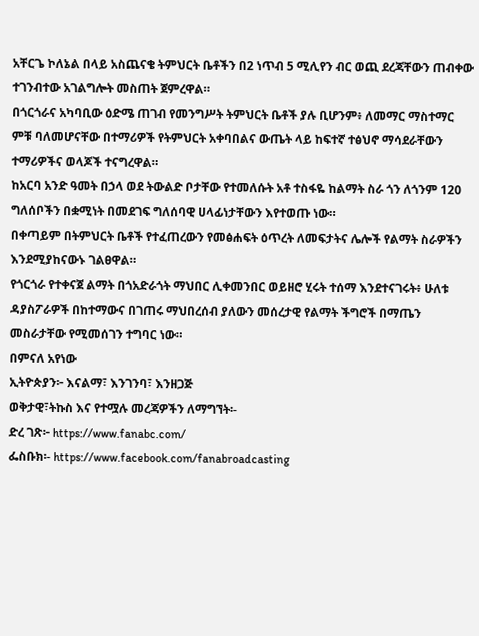አቸርጌ ኮለኔል በላይ አስጨናቄ ትምህርት ቤቶችን በ2 ነጥብ 5 ሚሊየን ብር ወጪ ደረጃቸውን ጠብቀው ተገንብተው አገልግሎት መስጠት ጀምረዋል።
በጎርጎራና አካባቢው ዕድሜ ጠገብ የመንግሥት ትምህርት ቤቶች ያሉ ቢሆንም፥ ለመማር ማስተማር ምቹ ባለመሆናቸው በተማሪዎች የትምህርት አቀባበልና ውጤት ላይ ከፍተኛ ተፅህኖ ማሳደራቸውን ተማሪዎችና ወላጆች ተናግረዋል።
ከአርባ አንድ ዓመት በኃላ ወደ ትውልድ ቦታቸው የተመለሱት አቶ ተስፋዬ ከልማት ስራ ጎን ለጎንም 120 ግለሰቦችን በቋሚነት በመደገፍ ግለሰባዊ ሀላፊነታቸውን እየተወጡ ነው።
በቀጣይም በትምህርት ቤቶች የተፈጠረውን የመፅሐፍት ዕጥረት ለመፍታትና ሌሎች የልማት ስራዎችን እንደሚያከናውኑ ገልፀዋል።
የጎርጎራ የተቀናጀ ልማት በጎአድራጎት ማህበር ሊቀመንበር ወይዘሮ ሂሩት ተሰማ እንደተናገሩት፥ ሁለቱ ዳያስፖራዎች በከተማውና በገጠሩ ማህበረሰብ ያለውን መሰረታዊ የልማት ችግሮች በማጤን መስራታቸው የሚመሰገን ተግባር ነው።
በምናለ አየነው
ኢትዮጵያን፦ እናልማ፣ እንገንባ፣ እንዘጋጅ
ወቅታዊ፣ትኩስ እና የተሟሉ መረጃዎችን ለማግኘት፡-
ድረ ገጽ፦ https://www.fanabc.com/
ፌስቡክ፡- https://www.facebook.com/fanabroadcasting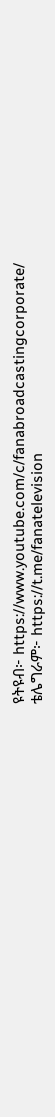ዩትዩብ፦ https://www.youtube.com/c/fanabroadcastingcorporate/
ቴሌግራም፦ https://t.me/fanatelevision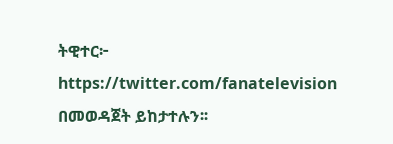ትዊተር፦ https://twitter.com/fanatelevision በመወዳጀት ይከታተሉን፡፡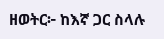ዘወትር፦ ከእኛ ጋር ስላሉ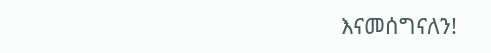እናመሰግናለን!